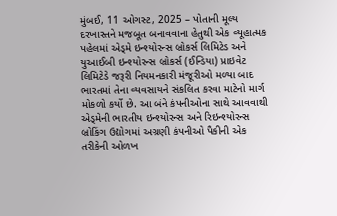મુંબઈ, 11 ઓગસ્ટ, 2025 – પોતાની મૂલ્ય દરખાસ્તને મજબૂત બનાવવાના હેતુથી એક વ્યૂહાત્મક પહેલમાં એડ્મે ઇન્શ્યોરન્સ બ્રોકર્સ લિમિટેડ અને યુઆઈબી ઇન્શ્યોરન્સ બ્રોકર્સ (ઈન્ડિયા) પ્રાઇવેટ લિમિટેડે જરૂરી નિયમનકારી મંજૂરીઓ મળ્યા બાદ ભારતમાં તેના વ્યવસાયને સંકલિત કરવા માટેનો માર્ગ મોકળો કર્યો છે. આ બંને કંપનીઓના સાથે આવવાથી એડ્મેની ભારતીય ઇન્શ્યોરન્સ અને રિઇન્શ્યોરન્સ બ્રોકિંગ ઉદ્યોગમાં અગ્રણી કંપનીઓ પૈકીની એક તરીકેની ઓળખ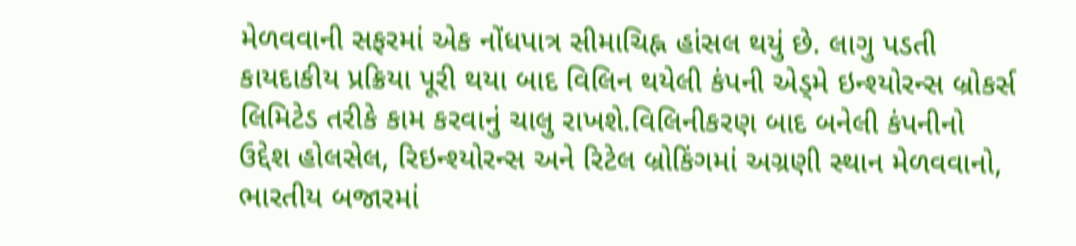મેળવવાની સફરમાં એક નોંધપાત્ર સીમાચિહ્ન હાંસલ થયું છે. લાગુ પડતી કાયદાકીય પ્રક્રિયા પૂરી થયા બાદ વિલિન થયેલી કંપની એડ્મે ઇન્શ્યોરન્સ બ્રોકર્સ લિમિટેડ તરીકે કામ કરવાનું ચાલુ રાખશે.વિલિનીકરણ બાદ બનેલી કંપનીનો ઉદ્દેશ હોલસેલ, રિઇન્શ્યોરન્સ અને રિટેલ બ્રોકિંગમાં અગ્રણી સ્થાન મેળવવાનો, ભારતીય બજારમાં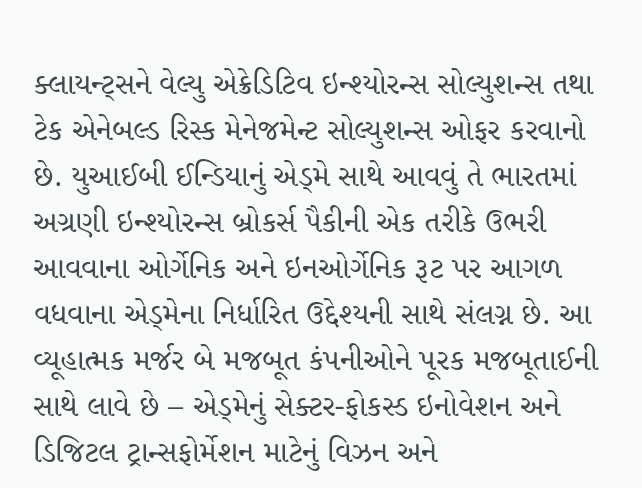ક્લાયન્ટ્સને વેલ્યુ એક્રેડિટિવ ઇન્શ્યોરન્સ સોલ્યુશન્સ તથા ટેક એનેબલ્ડ રિસ્ક મેનેજમેન્ટ સોલ્યુશન્સ ઓફર કરવાનો છે. યુઆઈબી ઈન્ડિયાનું એડ્મે સાથે આવવું તે ભારતમાં અગ્રણી ઇન્શ્યોરન્સ બ્રોકર્સ પૈકીની એક તરીકે ઉભરી આવવાના ઓર્ગેનિક અને ઇનઓર્ગેનિક રૂટ પર આગળ વધવાના એડ્મેના નિર્ધારિત ઉદ્દેશ્યની સાથે સંલગ્ન છે. આ વ્યૂહાત્મક મર્જર બે મજબૂત કંપનીઓને પૂરક મજબૂતાઈની સાથે લાવે છે – એડ્મેનું સેક્ટર-ફોકસ્ડ ઇનોવેશન અને ડિજિટલ ટ્રાન્સફોર્મેશન માટેનું વિઝન અને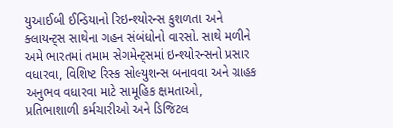યુઆઈબી ઈન્ડિયાનો રિઇન્શ્યોરન્સ કુશળતા અને ક્લાયન્ટ્સ સાથેના ગહન સંબંધોનો વારસો. સાથે મળીને અમે ભારતમાં તમામ સેગમેન્ટ્સમાં ઇન્શ્યોરન્સનો પ્રસાર વધારવા, વિશિષ્ટ રિસ્ક સોલ્યુશન્સ બનાવવા અને ગ્રાહક અનુભવ વધારવા માટે સામૂહિક ક્ષમતાઓ, પ્રતિભાશાળી કર્મચારીઓ અને ડિજિટલ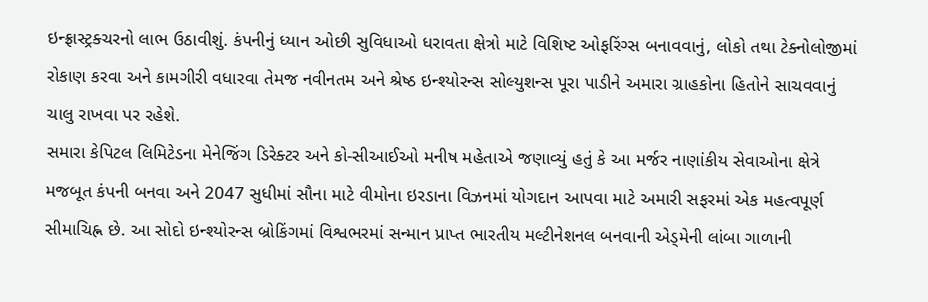ઇન્ફ્રાસ્ટ્રક્ચરનો લાભ ઉઠાવીશું. કંપનીનું ધ્યાન ઓછી સુવિધાઓ ધરાવતા ક્ષેત્રો માટે વિશિષ્ટ ઓફરિંગ્સ બનાવવાનું, લોકો તથા ટેક્નોલોજીમાં રોકાણ કરવા અને કામગીરી વધારવા તેમજ નવીનતમ અને શ્રેષ્ઠ ઇન્શ્યોરન્સ સોલ્યુશન્સ પૂરા પાડીને અમારા ગ્રાહકોના હિતોને સાચવવાનું ચાલુ રાખવા પર રહેશે.
સમારા કેપિટલ લિમિટેડના મેનેજિંગ ડિરેક્ટર અને કો-સીઆઈઓ મનીષ મહેતાએ જણાવ્યું હતું કે આ મર્જર નાણાંકીય સેવાઓના ક્ષેત્રે મજબૂત કંપની બનવા અને 2047 સુધીમાં સૌના માટે વીમોના ઇરડાના વિઝનમાં યોગદાન આપવા માટે અમારી સફરમાં એક મહત્વપૂર્ણ સીમાચિહ્ન છે. આ સોદો ઇન્શ્યોરન્સ બ્રોકિંગમાં વિશ્વભરમાં સન્માન પ્રાપ્ત ભારતીય મલ્ટીનેશનલ બનવાની એડ્મેની લાંબા ગાળાની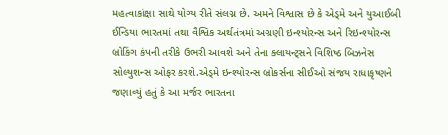મહત્વાકાંક્ષા સાથે યોગ્ય રીતે સંલગ્ન છે. અમને વિશ્વાસ છે કે એડ્મે અને યુઆઈબી ઈન્ડિયા ભારતમાં તથા વૈશ્વિક અર્થતંત્રમાં અગ્રણી ઇન્શ્યોરન્સ અને રિઇન્શ્યોરન્સ બ્રોકિંગ કંપની તરીકે ઉભરી આવશે અને તેના ક્લાયન્ટ્સને વિશિષ્ઠ બિઝનેસ સોલ્યુશન્સ ઓફર કરશે.એડ્મે ઇન્શ્યોરન્સ બ્રોકર્સના સીઈઓ સંજય રાધાકૃષ્ણને જણાવ્યું હતું કે આ મર્જર ભારતના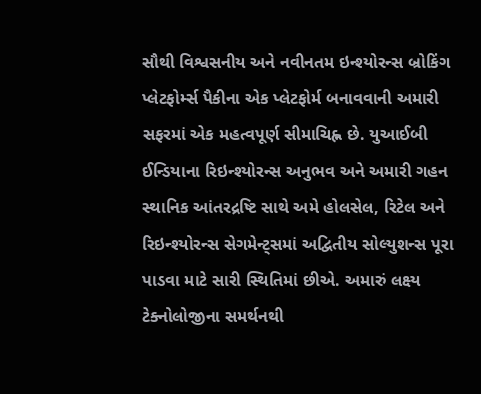સૌથી વિશ્વસનીય અને નવીનતમ ઇન્શ્યોરન્સ બ્રોકિંગ પ્લેટફોર્મ્સ પૈકીના એક પ્લેટફોર્મ બનાવવાની અમારી સફરમાં એક મહત્વપૂર્ણ સીમાચિહ્ન છે. યુઆઈબી ઈન્ડિયાના રિઇન્શ્યોરન્સ અનુભવ અને અમારી ગહન સ્થાનિક આંતરદ્રષ્ટિ સાથે અમે હોલસેલ, રિટેલ અને રિઇન્શ્યોરન્સ સેગમેન્ટ્સમાં અદ્વિતીય સોલ્યુશન્સ પૂરા પાડવા માટે સારી સ્થિતિમાં છીએ. અમારું લક્ષ્ય ટેક્નોલોજીના સમર્થનથી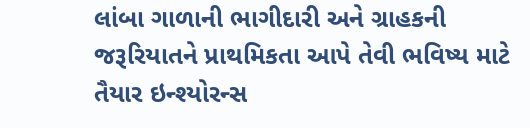લાંબા ગાળાની ભાગીદારી અને ગ્રાહકની જરૂરિયાતને પ્રાથમિકતા આપે તેવી ભવિષ્ય માટે તૈયાર ઇન્શ્યોરન્સ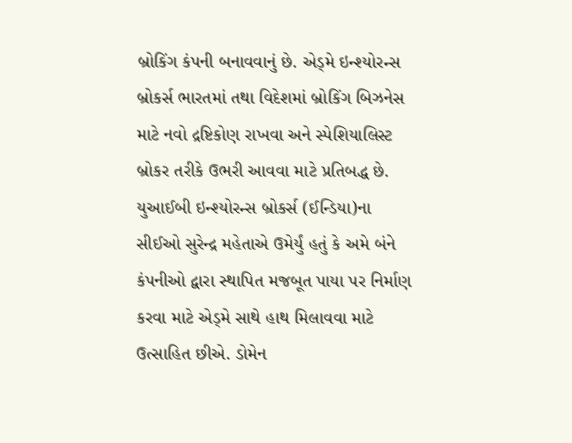બ્રોકિંગ કંપની બનાવવાનું છે. એડ્મે ઇન્શ્યોરન્સ બ્રોકર્સ ભારતમાં તથા વિદેશમાં બ્રોકિંગ બિઝનેસ માટે નવો દ્રષ્ટિકોણ રાખવા અને સ્પેશિયાલિસ્ટ બ્રોકર તરીકે ઉભરી આવવા માટે પ્રતિબદ્ધ છે. યુઆઈબી ઇન્શ્યોરન્સ બ્રોકર્સ (ઈન્ડિયા)ના સીઈઓ સુરેન્દ્ર મહેતાએ ઉમેર્યું હતું કે અમે બંને કંપનીઓ દ્વારા સ્થાપિત મજબૂત પાયા પર નિર્માણ કરવા માટે એડ્મે સાથે હાથ મિલાવવા માટે ઉત્સાહિત છીએ. ડોમેન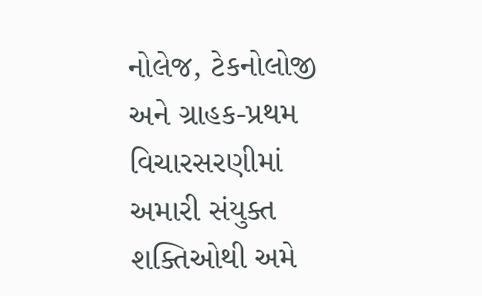નોલેજ, ટેકનોલોજી અને ગ્રાહક-પ્રથમ વિચારસરણીમાં અમારી સંયુક્ત શક્તિઓથી અમે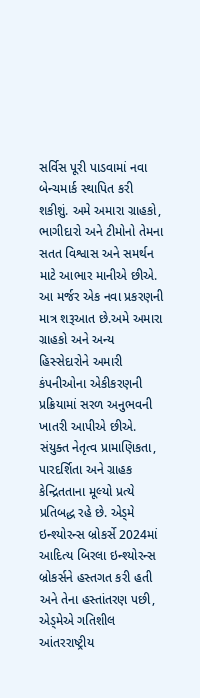સર્વિસ પૂરી પાડવામાં નવા બેન્ચમાર્ક સ્થાપિત કરી શકીશું. અમે અમારા ગ્રાહકો, ભાગીદારો અને ટીમોનો તેમના સતત વિશ્વાસ અને સમર્થન માટે આભાર માનીએ છીએ. આ મર્જર એક નવા પ્રકરણની માત્ર શરૂઆત છે.અમે અમારા ગ્રાહકો અને અન્ય હિસ્સેદારોને અમારી કંપનીઓના એકીકરણની પ્રક્રિયામાં સરળ અનુભવની ખાતરી આપીએ છીએ. સંયુક્ત નેતૃત્વ પ્રામાણિકતા, પારદર્શિતા અને ગ્રાહક કેન્દ્રિતતાના મૂલ્યો પ્રત્યે પ્રતિબદ્ધ રહે છે. એડ્મે ઇન્શ્યોરન્સ બ્રોકર્સે 2024માં આદિત્ય બિરલા ઇન્શ્યોરન્સ બ્રોકર્સને હસ્તગત કરી હતી અને તેના હસ્તાંતરણ પછી, એડ્મેએ ગતિશીલ આંતરરાષ્ટ્રીય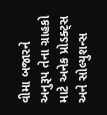વીમા બજારને અનુરૂપ તેના ગ્રાહકો માટે અનેક પ્રોડક્ટ્સ અને સોલ્યુશન્સ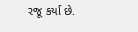રજૂ કર્યા છે.